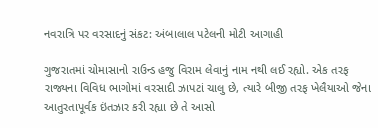નવરાત્રિ પર વરસાદનું સંકટ: અંબાલાલ પટેલની મોટી આગાહી

ગુજરાતમાં ચોમાસાનો રાઉન્ડ હજુ વિરામ લેવાનું નામ નથી લઈ રહ્યો. એક તરફ રાજ્યના વિવિધ ભાગોમાં વરસાદી ઝાપટાં ચાલુ છે, ત્યારે બીજી તરફ ખેલૈયાઓ જેના આતુરતાપૂર્વક ઇંતઝાર કરી રહ્યા છે તે આસો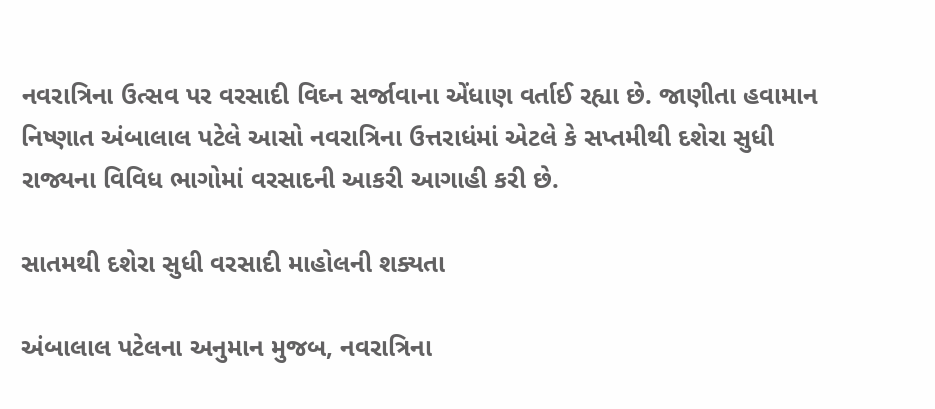નવરાત્રિના ઉત્સવ પર વરસાદી વિઘ્ન સર્જાવાના એંધાણ વર્તાઈ રહ્યા છે. જાણીતા હવામાન નિષ્ણાત અંબાલાલ પટેલે આસો નવરાત્રિના ઉત્તરાધંમાં એટલે કે સપ્તમીથી દશેરા સુધી રાજ્યના વિવિધ ભાગોમાં વરસાદની આકરી આગાહી કરી છે.

સાતમથી દશેરા સુધી વરસાદી માહોલની શક્યતા

અંબાલાલ પટેલના અનુમાન મુજબ, નવરાત્રિના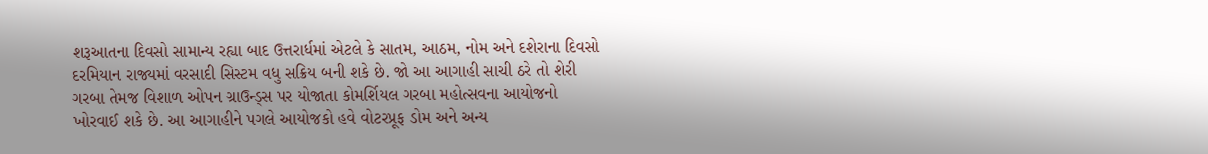શરૂઆતના દિવસો સામાન્ય રહ્યા બાદ ઉત્તરાર્ધમાં એટલે કે સાતમ, આઠમ, નોમ અને દશેરાના દિવસો દરમિયાન રાજ્યમાં વરસાદી સિસ્ટમ વધુ સક્રિય બની શકે છે. જો આ આગાહી સાચી ઠરે તો શેરી ગરબા તેમજ વિશાળ ઓપન ગ્રાઉન્ડ્સ પર યોજાતા કોમર્શિયલ ગરબા મહોત્સવના આયોજનો ખોરવાઈ શકે છે. આ આગાહીને પગલે આયોજકો હવે વોટરપ્રૂફ ડોમ અને અન્ય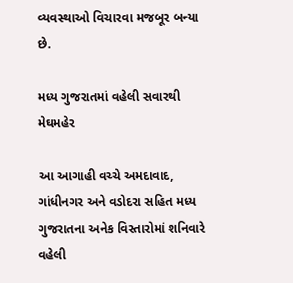વ્યવસ્થાઓ વિચારવા મજબૂર બન્યા છે.

મધ્ય ગુજરાતમાં વહેલી સવારથી મેઘમહેર

આ આગાહી વચ્ચે અમદાવાદ, ગાંધીનગર અને વડોદરા સહિત મધ્ય ગુજરાતના અનેક વિસ્તારોમાં શનિવારે વહેલી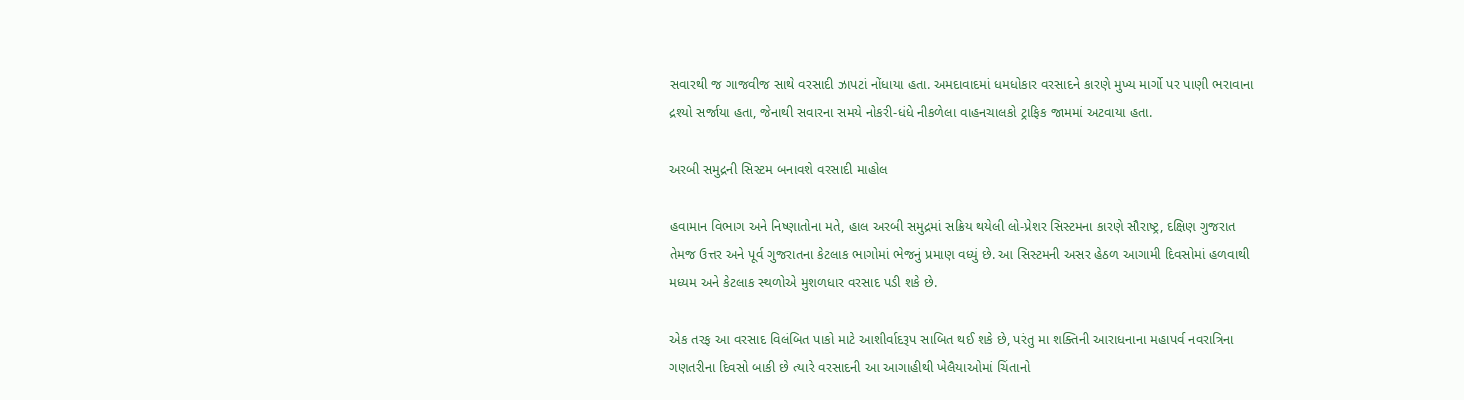સવારથી જ ગાજવીજ સાથે વરસાદી ઝાપટાં નોંધાયા હતા. અમદાવાદમાં ધમધોકાર વરસાદને કારણે મુખ્ય માર્ગો પર પાણી ભરાવાના દ્રશ્યો સર્જાયા હતા, જેનાથી સવારના સમયે નોકરી-ધંધે નીકળેલા વાહનચાલકો ટ્રાફિક જામમાં અટવાયા હતા.

અરબી સમુદ્રની સિસ્ટમ બનાવશે વરસાદી માહોલ

હવામાન વિભાગ અને નિષ્ણાતોના મતે, હાલ અરબી સમુદ્રમાં સક્રિય થયેલી લો-પ્રેશર સિસ્ટમના કારણે સૌરાષ્ટ્ર, દક્ષિણ ગુજરાત તેમજ ઉત્તર અને પૂર્વ ગુજરાતના કેટલાક ભાગોમાં ભેજનું પ્રમાણ વધ્યું છે. આ સિસ્ટમની અસર હેઠળ આગામી દિવસોમાં હળવાથી મધ્યમ અને કેટલાક સ્થળોએ મુશળધાર વરસાદ પડી શકે છે.

એક તરફ આ વરસાદ વિલંબિત પાકો માટે આશીર્વાદરૂપ સાબિત થઈ શકે છે, પરંતુ મા શક્તિની આરાધનાના મહાપર્વ નવરાત્રિના ગણતરીના દિવસો બાકી છે ત્યારે વરસાદની આ આગાહીથી ખેલૈયાઓમાં ચિંતાનો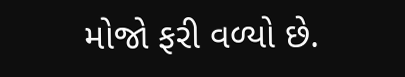મોજો ફરી વળ્યો છે.